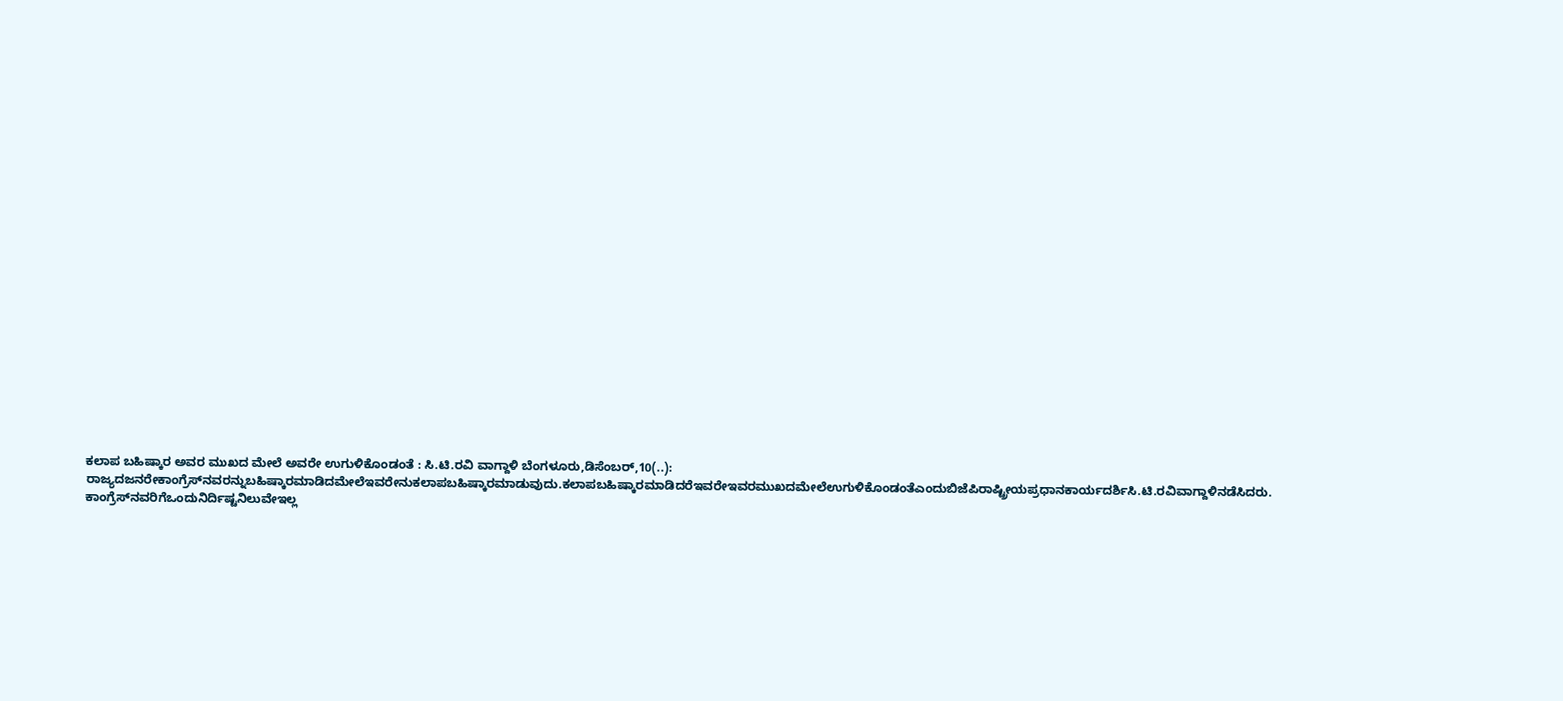ಕಲಾಪ ಬಹಿಷ್ಕಾರ ಅವರ ಮುಖದ ಮೇಲೆ ಅವರೇ ಉಗುಳಿಕೊಂಡಂತೆ : ಸಿ.ಟಿ.ರವಿ ವಾಗ್ದಾಳಿ ಬೆಂಗಳೂರು,ಡಿಸೆಂಬರ್,10(..): ರಾಜ್ಯದಜನರೇಕಾಂಗ್ರೆಸ್‍ನವರನ್ನುಬಹಿಷ್ಕಾರಮಾಡಿದಮೇಲೆಇವರೇನುಕಲಾಪಬಹಿಷ್ಕಾರಮಾಡುವುದು.ಕಲಾಪಬಹಿಷ್ಕಾರಮಾಡಿದರೆಇವರೇಇವರಮುಖದಮೇಲೆಉಗುಳಿಕೊಂಡಂತೆಎಂದುಬಿಜೆಪಿರಾಷ್ಟ್ರೀಯಪ್ರಧಾನಕಾರ್ಯದರ್ಶಿಸಿ.ಟಿ.ರವಿವಾಗ್ದಾಳಿನಡೆಸಿದರು. ಕಾಂಗ್ರೆಸ್‍ನವರಿಗೆಒಂದುನಿರ್ದಿಷ್ಟನಿಲುವೇಇಲ್ಲ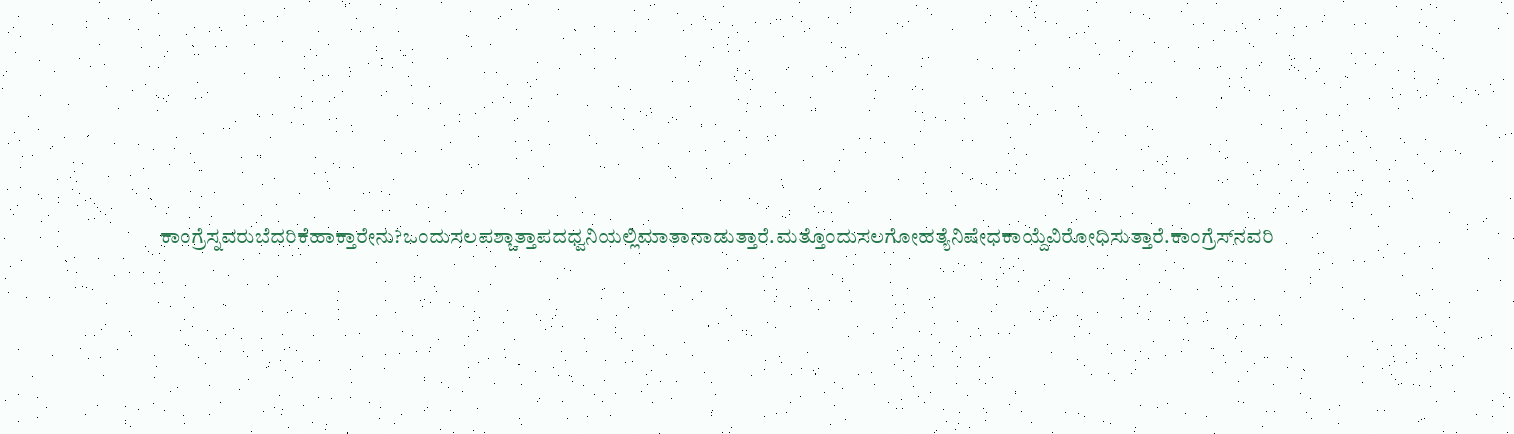ಕಾಂಗ್ರೆಸ್ನವರುಬೆದರಿಕೆಹಾಕ್ತಾರೇನು?ಒಂದುಸಲಪಶ್ಚಾತ್ತಾಪದಧ್ವನಿಯಲ್ಲಿಮಾತಾನಾಡುತ್ತಾರೆ.ಮತ್ತೊಂದುಸಲಗೋಹತ್ಯೆನಿಷೇಧಕಾಯ್ದೆವಿರೋಧಿಸುತ್ತಾರೆ.ಕಾಂಗ್ರೆಸ್‍ನವರಿ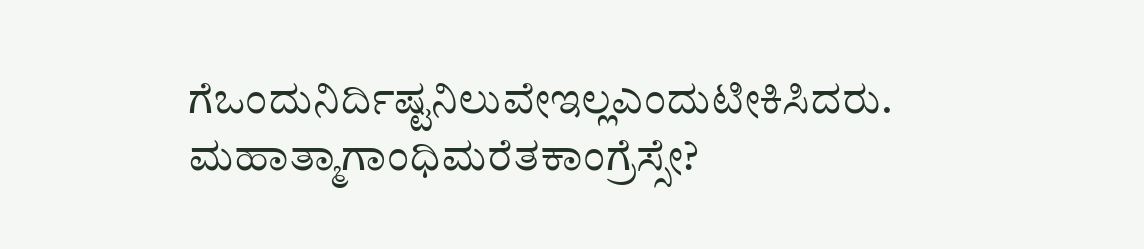ಗೆಒಂದುನಿರ್ದಿಷ್ಟನಿಲುವೇಇಲ್ಲಎಂದುಟೀಕಿಸಿದರು. ಮಹಾತ್ಮಾಗಾಂಧಿಮರೆತಕಾಂಗ್ರೆಸ್ಸೇ?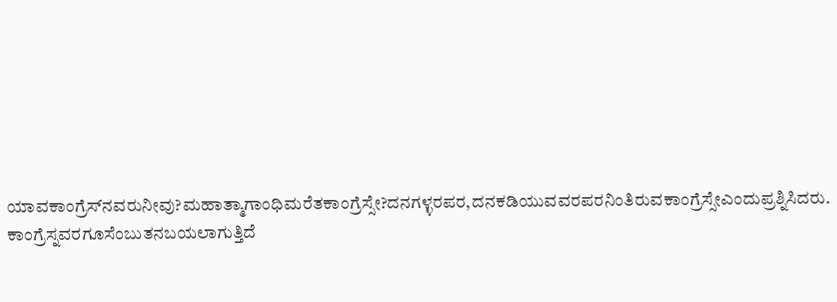ಯಾವಕಾಂಗ್ರೆಸ್‍ನವರುನೀವು?ಮಹಾತ್ಮಾಗಾಂಧಿಮರೆತಕಾಂಗ್ರೆಸ್ಸೇ?ದನಗಳ್ಳರಪರ,ದನಕಡಿಯುವವರಪರನಿಂತಿರುವಕಾಂಗ್ರೆಸ್ಸೇಎಂದುಪ್ರಶ್ನಿಸಿದರು. ಕಾಂಗ್ರೆಸ್ನವರಗೂಸೆಂಬುತನಬಯಲಾಗುತ್ತಿದೆ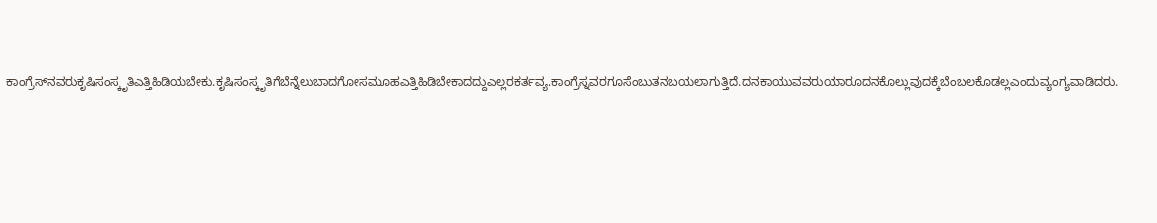ಕಾಂಗ್ರೆಸ್‍ನವರುಕೃಷಿಸಂಸ್ಕೃತಿಎತ್ತಿಹಿಡಿಯಬೇಕು.ಕೃಷಿಸಂಸ್ಕೃತಿಗೆಬೆನ್ನೆಲುಬಾದಗೋಸಮೂಹಎತ್ತಿಹಿಡಿಬೇಕಾದದ್ದುಎಲ್ಲರಕರ್ತವ್ಯ.ಕಾಂಗ್ರೆಸ್ನವರಗೂಸೆಂಬುತನಬಯಲಾಗುತ್ತಿದೆ.ದನಕಾಯುವವರುಯಾರೂದನಕೊಲ್ಲುವುದಕ್ಕೆಬೆಂಬಲಕೊಡಲ್ಲಎಂದುವ್ಯಂಗ್ಯವಾಡಿದರು.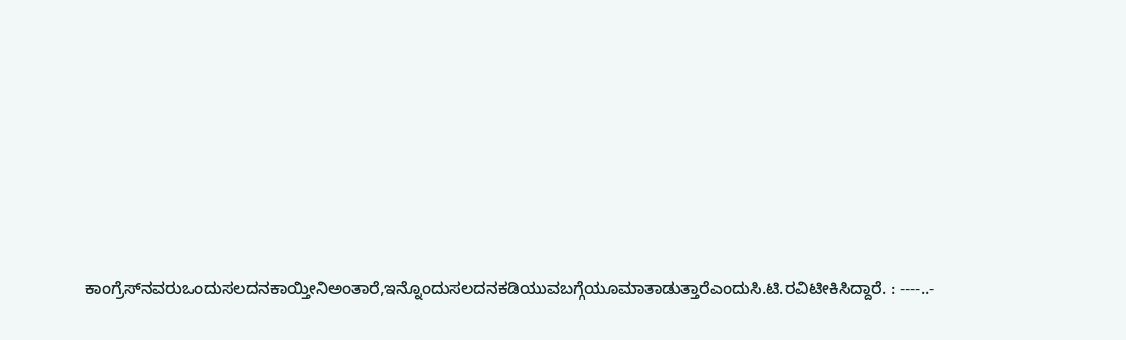ಕಾಂಗ್ರೆಸ್‍ನವರುಒಂದುಸಲದನಕಾಯ್ತೀನಿಅಂತಾರೆ,ಇನ್ನೊಂದುಸಲದನಕಡಿಯುವಬಗ್ಗೆಯೂಮಾತಾಡುತ್ತಾರೆಎಂದುಸಿ.ಟಿ.ರವಿಟೀಕಿಸಿದ್ದಾರೆ. : ----..-